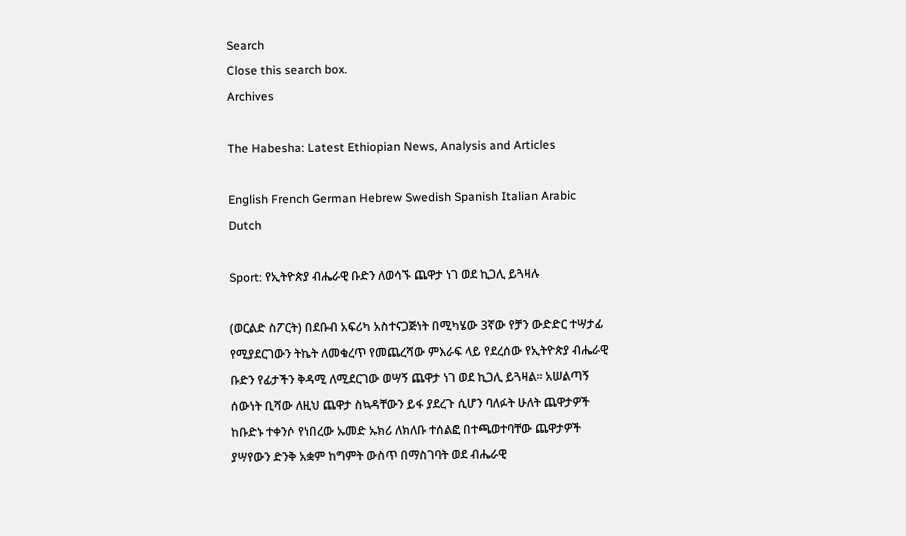Search
Close this search box.
Archives

The Habesha: Latest Ethiopian News, Analysis and Articles

English French German Hebrew Swedish Spanish Italian Arabic Dutch

Sport: የኢትዮጵያ ብሔራዊ ቡድን ለወሳኙ ጨዋታ ነገ ወደ ኪጋሊ ይጓዛሉ

(ወርልድ ስፖርት) በደቡብ አፍሪካ አስተናጋጅነት በሚካሄው 3ኛው የቻን ውድድር ተሣታፊ የሚያደርገውን ትኬት ለመቁረጥ የመጨረሻው ምእራፍ ላይ የደረሰው የኢትዮጵያ ብሔራዊ ቡድን የፊታችን ቅዳሚ ለሚደርገው ወሣኝ ጨዋታ ነገ ወደ ኪጋሊ ይጓዛል፡፡ አሠልጣኝ ሰውነት ቢሻው ለዚህ ጨዋታ ስኳዳቸውን ይፋ ያደረጉ ሲሆን ባለፉት ሁለት ጨዋታዎች ከቡድኑ ተቀንሶ የነበረው ኡመድ ኡክሪ ለክለቡ ተሰልፎ በተጫወተባቸው ጨዋታዎች ያሣየውን ድንቅ አቋም ከግምት ውስጥ በማስገባት ወደ ብሔራዊ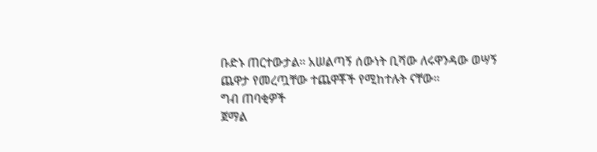ቡድኑ ጠርተውታል፡፡ አሠልጣኝ ሰውነት ቢሻው ለሩዋንዳው ወሣኝ ጨዋታ የመረጧቸው ተጨዋቾች የሚከተሉት ናቸው፡፡
ግብ ጠባቂዎች
ጀማል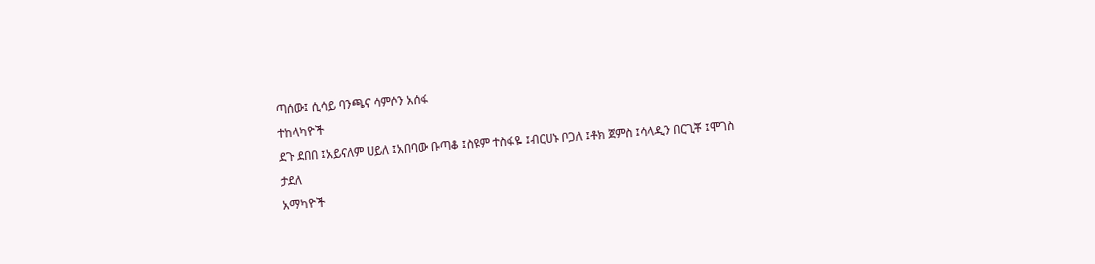ጣሰው፤ ሲሳይ ባንጫና ሳምሶን አሰፋ
ተከላካዮች
ደጉ ደበበ ፤አይናለም ሀይለ ፤አበባው ቡጣቆ ፤ስዩም ተስፋዬ ፤ብርሀኑ ቦጋለ ፤ቶክ ጀምስ ፤ሳላዲን በርጊቾ ፤ሞገስ ታደለ
አማካዮች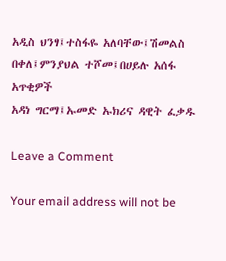አዲስ ህንፃ፤ተስፋዬ አለባቸው፤ሽመልስ በቀለ፤ምንያህል ተሾመ፤በሀይሉ አሰፋ
አጥቂዎች
አዳነ ግርማ፤ኡመድ ኡክሪና ዳዊት ፈቃዱ

Leave a Comment

Your email address will not be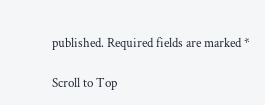published. Required fields are marked *

Scroll to Top